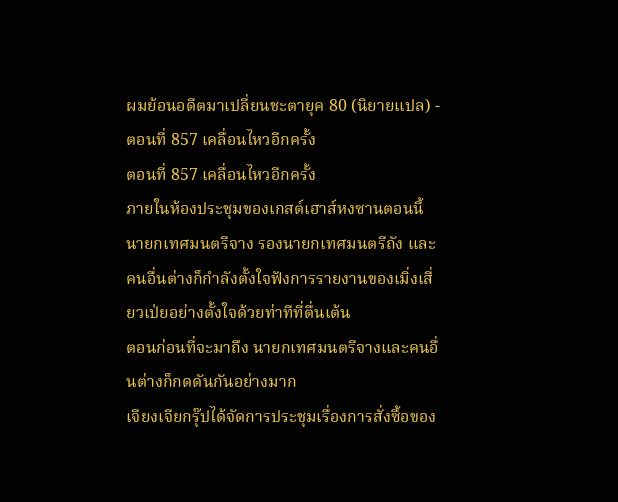ผมย้อนอดีตมาเปลี่ยนชะตายุค 80 (นิยายแปล) - ตอนที่ 857 เคลื่อนไหวอีกครั้ง
ตอนที่ 857 เคลื่อนไหวอีกครั้ง
ภายในห้องประชุมของเกสต์เฮาส์หงซานตอนนี้ นายกเทศมนตรีจาง รองนายกเทศมนตรีถัง และคนอื่นต่างก็กำลังตั้งใจฟังการรายงานของเมิ่งเสี่ยวเป่ยอย่างตั้งใจด้วยท่าทีที่ตื่นเต้น
ตอนก่อนที่จะมาถึง นายกเทศมนตรีจางและคนอื่นต่างก็กดดันกันอย่างมาก
เจียงเจียกรุ๊ปได้จัดการประชุมเรื่องการสั่งซื้อของ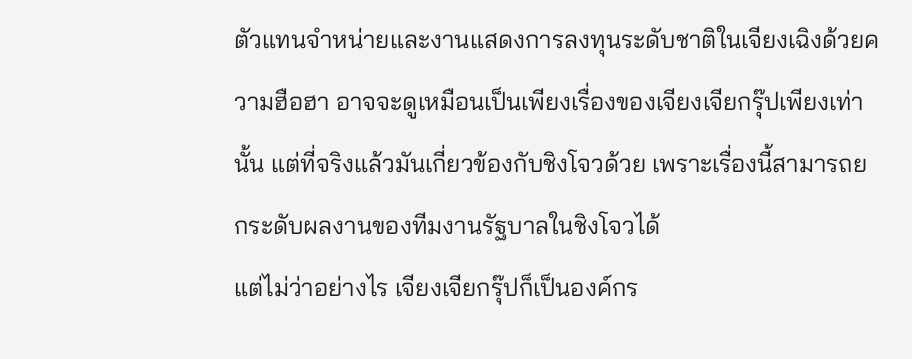ตัวแทนจำหน่ายและงานแสดงการลงทุนระดับชาติในเจียงเฉิงด้วยความฮือฮา อาจจะดูเหมือนเป็นเพียงเรื่องของเจียงเจียกรุ๊ปเพียงเท่านั้น แต่ที่จริงแล้วมันเกี่ยวข้องกับชิงโจวด้วย เพราะเรื่องนี้สามารถยกระดับผลงานของทีมงานรัฐบาลในชิงโจวได้
แต่ไม่ว่าอย่างไร เจียงเจียกรุ๊ปก็เป็นองค์กร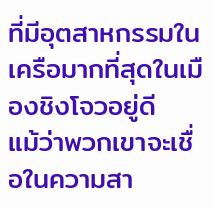ที่มีอุตสาหกรรมในเครือมากที่สุดในเมืองชิงโจวอยู่ดี
แม้ว่าพวกเขาจะเชื่อในความสา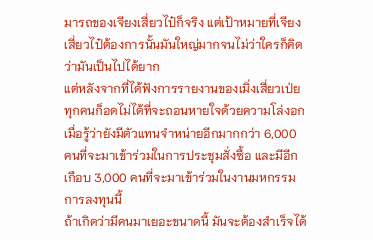มารถของเจียงเสี่ยวไป๋ก็จริง แต่เป้าหมายที่เจียงเสี่ยวไป๋ต้องการนั้นมันใหญ่มากจนไม่ว่าใครก็คิดว่ามันเป็นไปได้ยาก
แต่หลังจากที่ได้ฟังการรายงานของเมิ่งเสี่ยวเป่ย ทุกคนก็อดไม่ได้ที่จะถอนหายใจด้วยความโล่งอก เมื่อรู้ว่ายังมีตัวแทนจำหน่ายอีกมากกว่า 6,000 คนที่จะมาเข้าร่วมในการประชุมสั่งซื้อ และมีอีกเกือบ 3,000 คนที่จะมาเข้าร่วมในงานมหกรรมการลงทุนนี้
ถ้าเกิดว่ามีคนมาเยอะขนาดนี้ มันจะต้องสำเร็จได้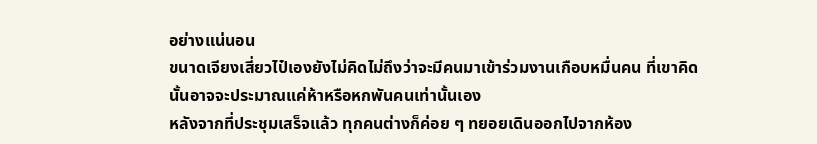อย่างแน่นอน
ขนาดเจียงเสี่ยวไป๋เองยังไม่คิดไม่ถึงว่าจะมีคนมาเข้าร่วมงานเกือบหมื่นคน ที่เขาคิดนั้นอาจจะประมาณแค่ห้าหรือหกพันคนเท่านั้นเอง
หลังจากที่ประชุมเสร็จแล้ว ทุกคนต่างก็ค่อย ๆ ทยอยเดินออกไปจากห้อง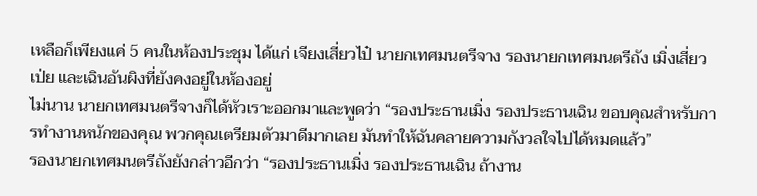เหลือก็เพียงแค่ 5 คนในห้องประชุม ได้แก่ เจียงเสี่ยวไป๋ นายกเทศมนตรีจาง รองนายกเทศมนตรีถัง เมิ่งเสี่ยวเป่ย และเฉินอันผิงที่ยังคงอยู่ในห้องอยู่
ไม่นาน นายกเทศมนตรีจางก็ได้หัวเราะออกมาและพูดว่า “รองประธานเมิ่ง รองประธานเฉิน ขอบคุณสำหรับการทำงานหนักของคุณ พวกคุณเตรียมตัวมาดีมากเลย มันทำให้ฉันคลายความกังวลใจไปได้หมดแล้ว”
รองนายกเทศมนตรีถังยังกล่าวอีกว่า “รองประธานเมิ่ง รองประธานเฉิน ถ้างาน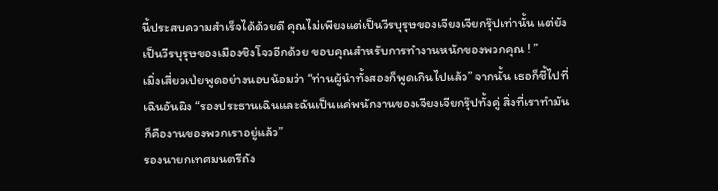นี้ประสบความสำเร็จได้ด้วยดี คุณไม่เพียงแต่เป็นวีรบุรุษของเจียงเจียกรุ๊ปเท่านั้น แต่ยังเป็นวีรบุรุษของเมืองชิงโจวอีกด้วย ขอบคุณสำหรับการทำงานหนักของพวกคุณ ! ”
เมิ่งเสี่ยวเป่ยพูดอย่างนอบน้อมว่า “ท่านผู้นำทั้งสองก็พูดเกินไปแล้ว” จากนั้น เธอก็ชี้ไปที่เฉินอันผิง “รองประธานเฉินและฉันเป็นแค่พนักงานของเจียงเจียกรุ๊ปทั้งคู่ สิ่งที่เราทำมันก็คืองานของพวกเราอยู่แล้ว”
รองนายกเทศมนตรีถัง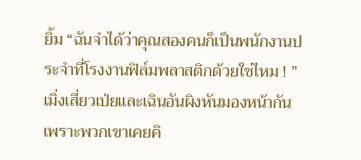ยิ้ม “ฉันจำได้ว่าคุณสองคนก็เป็นพนักงานประจำที่โรงงานฟิล์มพลาสติกด้วยใช่ไหม ! ”
เมิ่งเสี่ยวเป่ยและเฉินอันผิงหันมองหน้ากัน เพราะพวกเขาเคยคิ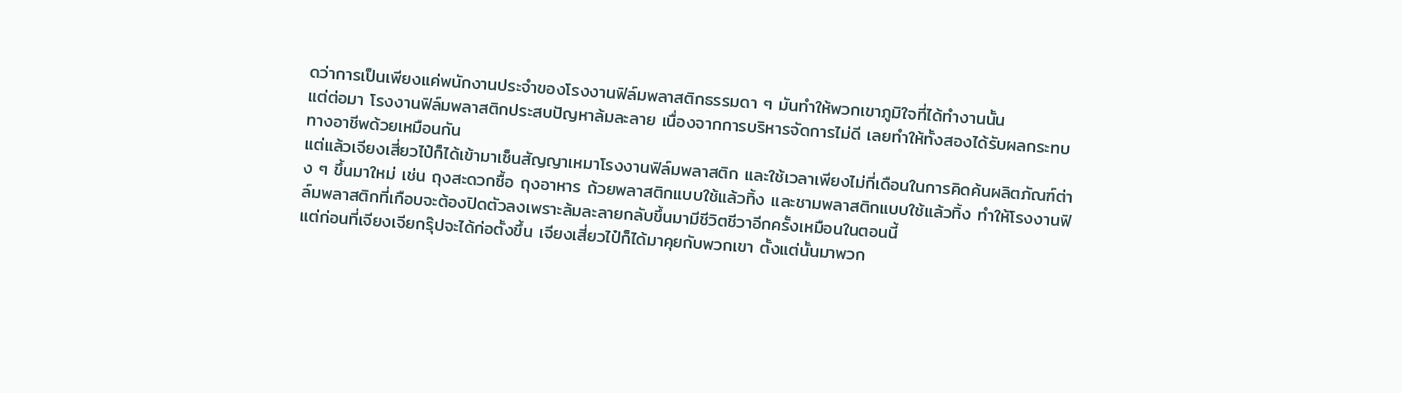ดว่าการเป็นเพียงแค่พนักงานประจำของโรงงานฟิล์มพลาสติกธรรมดา ๆ มันทำให้พวกเขาภูมิใจที่ได้ทำงานนั้น
แต่ต่อมา โรงงานฟิล์มพลาสติกประสบปัญหาล้มละลาย เนื่องจากการบริหารจัดการไม่ดี เลยทำให้ทั้งสองได้รับผลกระทบทางอาชีพด้วยเหมือนกัน
แต่แล้วเจียงเสี่ยวไป๋ก็ได้เข้ามาเซ็นสัญญาเหมาโรงงานฟิล์มพลาสติก และใช้เวลาเพียงไม่กี่เดือนในการคิดค้นผลิตภัณฑ์ต่าง ๆ ขึ้นมาใหม่ เช่น ถุงสะดวกซื้อ ถุงอาหาร ถ้วยพลาสติกแบบใช้แล้วทิ้ง และชามพลาสติกแบบใช้แล้วทิ้ง ทำให้โรงงานฟิล์มพลาสติกที่เกือบจะต้องปิดตัวลงเพราะล้มละลายกลับขึ้นมามีชีวิตชีวาอีกครั้งเหมือนในตอนนี้
แต่ก่อนที่เจียงเจียกรุ๊ปจะได้ก่อตั้งขึ้น เจียงเสี่ยวไป๋ก็ได้มาคุยกับพวกเขา ตั้งแต่นั้นมาพวก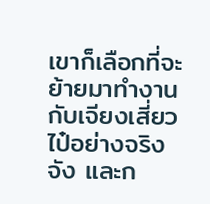เขาก็เลือกที่จะย้ายมาทำงานกับเจียงเสี่ยวไป๋อย่างจริงจัง และก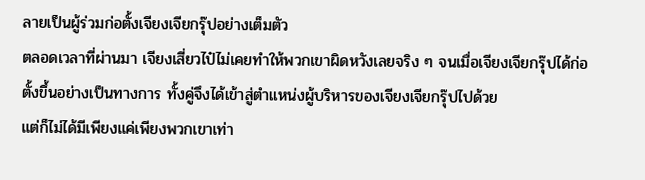ลายเป็นผู้ร่วมก่อตั้งเจียงเจียกรุ๊ปอย่างเต็มตัว
ตลอดเวลาที่ผ่านมา เจียงเสี่ยวไป๋ไม่เคยทำให้พวกเขาผิดหวังเลยจริง ๆ จนเมื่อเจียงเจียกรุ๊ปได้ก่อตั้งขึ้นอย่างเป็นทางการ ทั้งคู่จึงได้เข้าสู่ตำแหน่งผู้บริหารของเจียงเจียกรุ๊ปไปด้วย
แต่ก็ไม่ได้มีเพียงแค่เพียงพวกเขาเท่า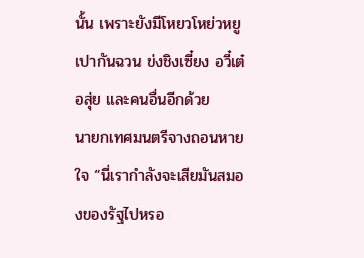นั้น เพราะยังมีโหยวโหย่วหยู เปากันฉวน ข่งชิงเซี๋ยง อวี๋เต๋อสุ่ย และคนอื่นอีกด้วย
นายกเทศมนตรีจางถอนหายใจ “นี่เรากำลังจะเสียมันสมองของรัฐไปหรอ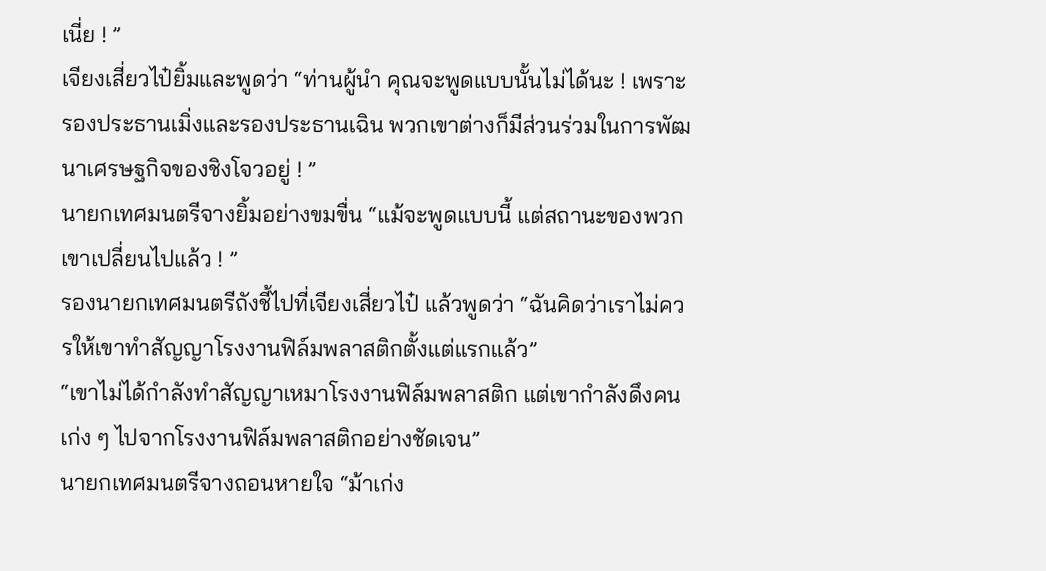เนี่ย ! ”
เจียงเสี่ยวไป๋ยิ้มและพูดว่า “ท่านผู้นำ คุณจะพูดแบบนั้นไม่ได้นะ ! เพราะรองประธานเมิ่งและรองประธานเฉิน พวกเขาต่างก็มีส่วนร่วมในการพัฒนาเศรษฐกิจของชิงโจวอยู่ ! ”
นายกเทศมนตรีจางยิ้มอย่างขมขื่น “แม้จะพูดแบบนี้ แต่สถานะของพวกเขาเปลี่ยนไปแล้ว ! ”
รองนายกเทศมนตรีถังชี้ไปที่เจียงเสี่ยวไป๋ แล้วพูดว่า “ฉันคิดว่าเราไม่ควรให้เขาทำสัญญาโรงงานฟิล์มพลาสติกตั้งแต่แรกแล้ว”
“เขาไม่ได้กำลังทำสัญญาเหมาโรงงานฟิล์มพลาสติก แต่เขากำลังดึงคนเก่ง ๆ ไปจากโรงงานฟิล์มพลาสติกอย่างชัดเจน”
นายกเทศมนตรีจางถอนหายใจ “ม้าเก่ง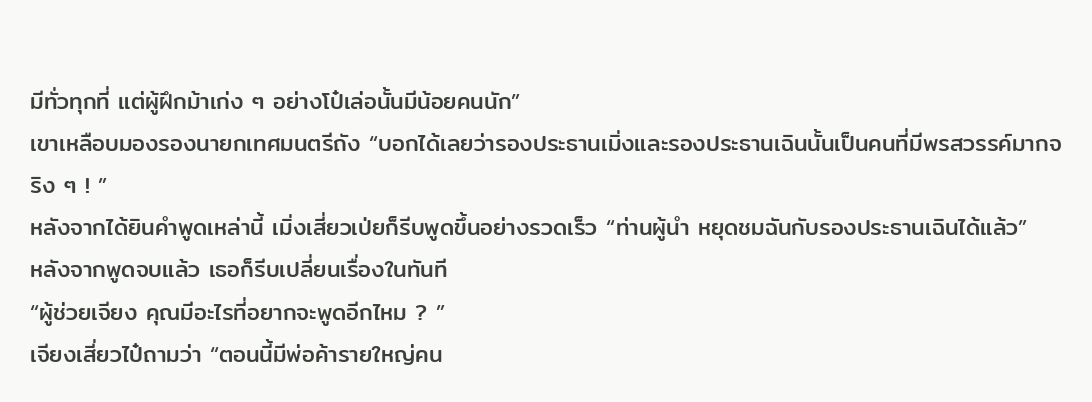มีทั่วทุกที่ แต่ผู้ฝึกม้าเก่ง ๆ อย่างโป๋เล่อนั้นมีน้อยคนนัก”
เขาเหลือบมองรองนายกเทศมนตรีถัง “บอกได้เลยว่ารองประธานเมิ่งและรองประธานเฉินนั้นเป็นคนที่มีพรสวรรค์มากจริง ๆ ! ”
หลังจากได้ยินคำพูดเหล่านี้ เมิ่งเสี่ยวเป่ยก็รีบพูดขึ้นอย่างรวดเร็ว “ท่านผู้นำ หยุดชมฉันกับรองประธานเฉินได้แล้ว”
หลังจากพูดจบแล้ว เธอก็รีบเปลี่ยนเรื่องในทันที
“ผู้ช่วยเจียง คุณมีอะไรที่อยากจะพูดอีกไหม ? ”
เจียงเสี่ยวไป๋ถามว่า “ตอนนี้มีพ่อค้ารายใหญ่คน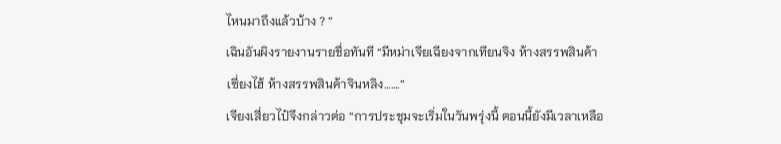ไหนมาถึงแล้วบ้าง ? ”
เฉินอันผิงรายงานรายชื่อทันที “มีหม่าเจียเฉียงจากเทียนจิง ห้างสรรพสินค้าเซี่ยงไฮ้ ห้างสรรพสินค้าจินหลิง…….”
เจียงเสี่ยวไป๋จึงกล่าวต่อ “การประชุมจะเริ่มในวันพรุ่งนี้ ตอนนี้ยังมีเวลาเหลือ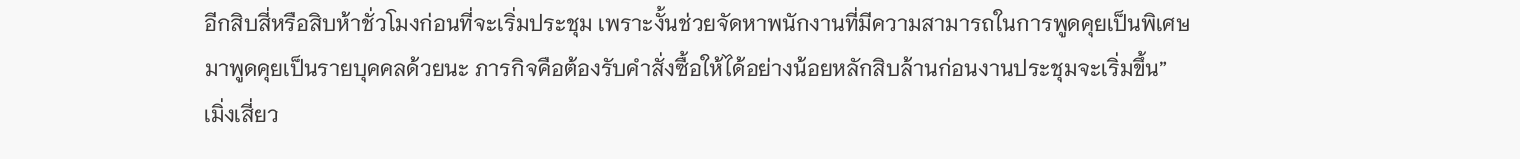อีกสิบสี่หรือสิบห้าชั่วโมงก่อนที่จะเริ่มประชุม เพราะงั้นช่วยจัดหาพนักงานที่มีความสามารถในการพูดคุยเป็นพิเศษมาพูดคุยเป็นรายบุคคลด้วยนะ ภารกิจคือต้องรับคำสั่งซื้อให้ได้อย่างน้อยหลักสิบล้านก่อนงานประชุมจะเริ่มขึ้น”
เมิ่งเสี่ยว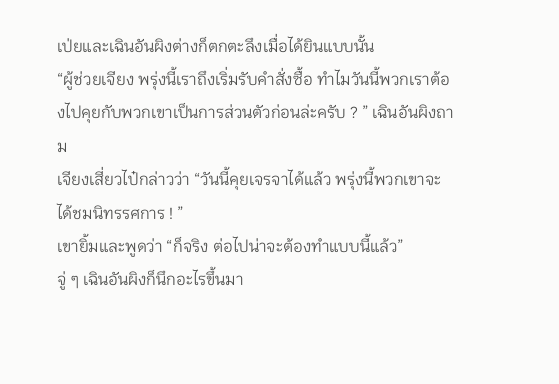เป่ยและเฉินอันผิงต่างก็ตกตะลึงเมื่อได้ยินแบบนั้น
“ผู้ช่วยเจียง พรุ่งนี้เราถึงเริ่มรับคำสั่งซื้อ ทำไมวันนี้พวกเราต้องไปคุยกับพวกเขาเป็นการส่วนตัวก่อนล่ะครับ ? ” เฉินอันผิงถาม
เจียงเสี่ยวไป๋กล่าวว่า “วันนี้คุยเจรจาได้แล้ว พรุ่งนี้พวกเขาจะได้ชมนิทรรศการ ! ”
เขายิ้มและพูดว่า “ก็จริง ต่อไปน่าจะต้องทำแบบนี้แล้ว”
จู่ ๆ เฉินอันผิงก็นึกอะไรขึ้นมา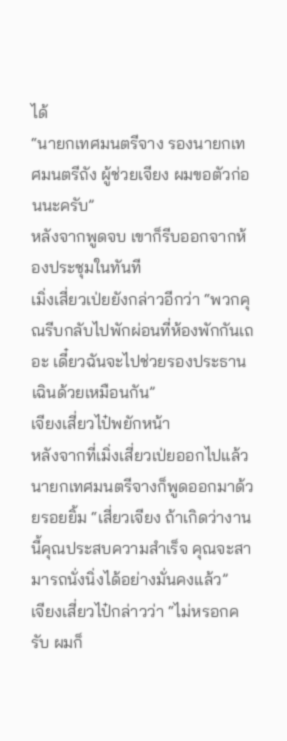ได้
“นายกเทศมนตรีจาง รองนายกเทศมนตรีถัง ผู้ช่วยเจียง ผมขอตัวก่อนนะครับ”
หลังจากพูดจบ เขาก็รีบออกจากห้องประชุมในทันที
เมิ่งเสี่ยวเป่ยยังกล่าวอีกว่า “พวกคุณรีบกลับไปพักผ่อนที่ห้องพักกันเถอะ เดี๋ยวฉันจะไปช่วยรองประธานเฉินด้วยเหมือนกัน”
เจียงเสี่ยวไป๋พยักหน้า
หลังจากที่เมิ่งเสี่ยวเป่ยออกไปแล้ว นายกเทศมนตรีจางก็พูดออกมาด้วยรอยยิ้ม “เสี่ยวเจียง ถ้าเกิดว่างานนี้คุณประสบความสำเร็จ คุณจะสามารถนั่งนิ่งได้อย่างมั่นคงแล้ว”
เจียงเสี่ยวไป๋กล่าวว่า “ไม่หรอกครับ ผมก็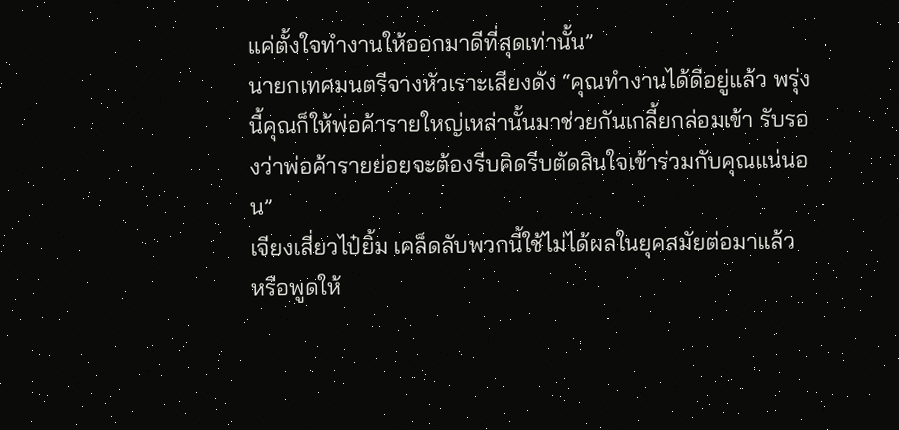แค่ตั้งใจทำงานให้ออกมาดีที่สุดเท่านั้น”
นายกเทศมนตรีจางหัวเราะเสียงดัง “คุณทำงานได้ดีอยู่แล้ว พรุ่งนี้คุณก็ให้พ่อค้ารายใหญ่เหล่านั้นมาช่วยกันเกลี้ยกล่อมเข้า รับรองว่าพ่อค้ารายย่อยจะต้องรีบคิดรีบตัดสินใจเข้าร่วมกับคุณแน่นอน”
เจียงเสี่ยวไป๋ยิ้ม เคล็ดลับพวกนี้ใช้ไม่ได้ผลในยุคสมัยต่อมาแล้ว
หรือพูดให้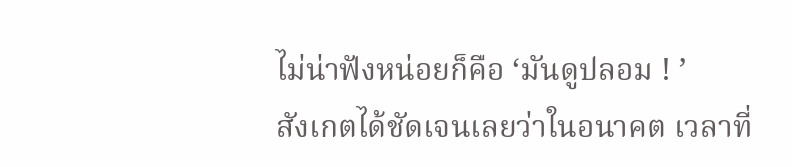ไม่น่าฟังหน่อยก็คือ ‘มันดูปลอม ! ’
สังเกตได้ชัดเจนเลยว่าในอนาคต เวลาที่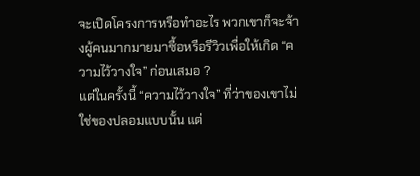จะเปิดโครงการหรือทำอะไร พวกเขาก็จะจ้างผู้คนมากมายมาซื้อหรือรีวิวเพื่อให้เกิด “ความไว้วางใจ” ก่อนเสมอ ?
แต่ในครั้งนี้ “ความไว้วางใจ” ที่ว่าของเขาไม่ใช่ของปลอมแบบนั้น แต่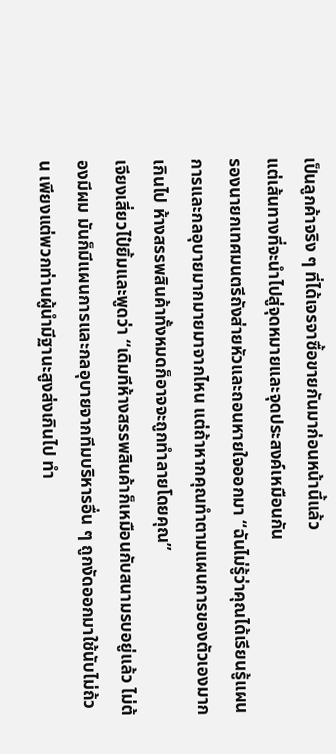เป็นลูกค้าจริง ๆ ที่ได้เจรจาซื้อขายกันมาก่อนหน้านี้แล้ว
แต่เส้นทางที่จะนำไปสู่จุดหมายและจุดประสงค์เหมือนกัน
รองนายกเทศมนตรีถังส่ายหัวและถอนหายใจออกมา “ฉันไม่รู้ว่าคุณได้เรียนรู้แผนการและกลอุบายมากมายมาจากไหน แต่ถ้าหากคุณทำตามแผนการของตัวเองมากเกินไป ห้างสรรพสินค้าทั้งหมดก็อาจจะถูกทำลายโดยคุณ”
เจียงเสี่ยวไป๋ยิ้มและพูดว่า “เดิมทีห้างสรรพสินค้าก็เหมือนกับสนามรบอยู่แล้ว ไม่ต้องมีผม มันก็มีแผนการและกลอุบายจากทีมบริหารอื่น ๆ ถูกงัดออกมาใช้นับไม่ถ้วน เพียงแต่พวกท่านผู้นำมีฐานะสูงส่งเกินไป ทำ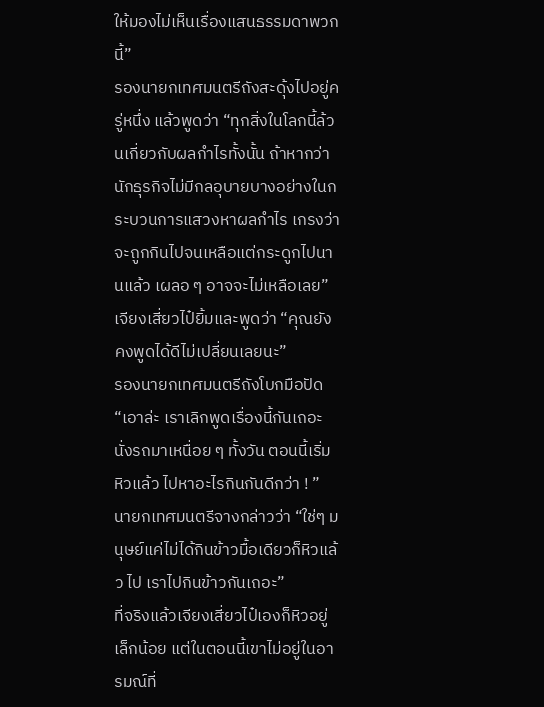ให้มองไม่เห็นเรื่องแสนธรรมดาพวกนี้”
รองนายกเทศมนตรีถังสะดุ้งไปอยู่ครู่หนึ่ง แล้วพูดว่า “ทุกสิ่งในโลกนี้ล้วนเกี่ยวกับผลกำไรทั้งนั้น ถ้าหากว่านักธุรกิจไม่มีกลอุบายบางอย่างในกระบวนการแสวงหาผลกำไร เกรงว่าจะถูกกินไปจนเหลือแต่กระดูกไปนานแล้ว เผลอ ๆ อาจจะไม่เหลือเลย”
เจียงเสี่ยวไป๋ยิ้มและพูดว่า “คุณยังคงพูดได้ดีไม่เปลี่ยนเลยนะ”
รองนายกเทศมนตรีถังโบกมือปัด “เอาล่ะ เราเลิกพูดเรื่องนี้กันเถอะ นั่งรถมาเหนื่อย ๆ ทั้งวัน ตอนนี้เริ่มหิวแล้ว ไปหาอะไรกินกันดีกว่า ! ”
นายกเทศมนตรีจางกล่าวว่า “ใช่ๆ มนุษย์แค่ไม่ได้กินข้าวมื้อเดียวก็หิวแล้ว ไป เราไปกินข้าวกันเถอะ”
ที่จริงแล้วเจียงเสี่ยวไป๋เองก็หิวอยู่เล็กน้อย แต่ในตอนนี้เขาไม่อยู่ในอารมณ์ที่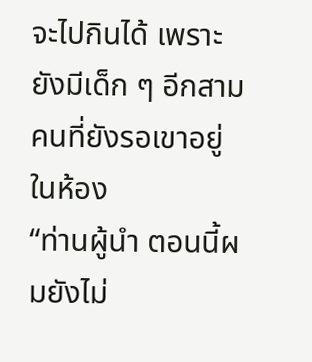จะไปกินได้ เพราะยังมีเด็ก ๆ อีกสามคนที่ยังรอเขาอยู่ในห้อง
“ท่านผู้นำ ตอนนี้ผมยังไม่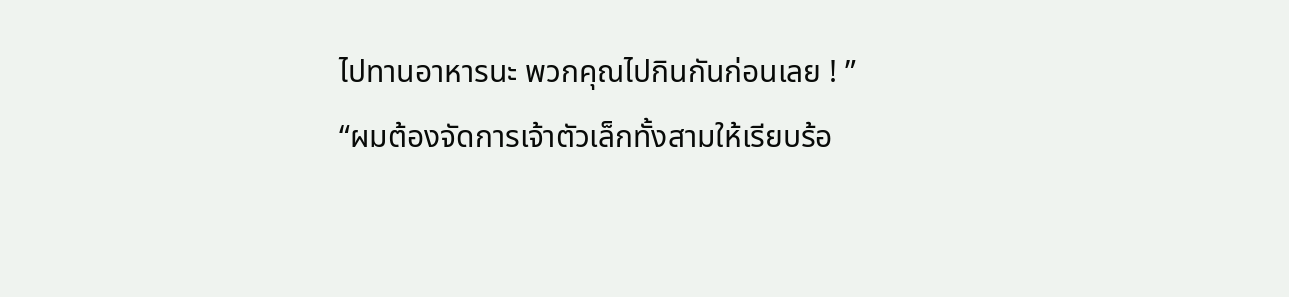ไปทานอาหารนะ พวกคุณไปกินกันก่อนเลย ! ”
“ผมต้องจัดการเจ้าตัวเล็กทั้งสามให้เรียบร้อ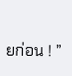ยก่อน ! ”